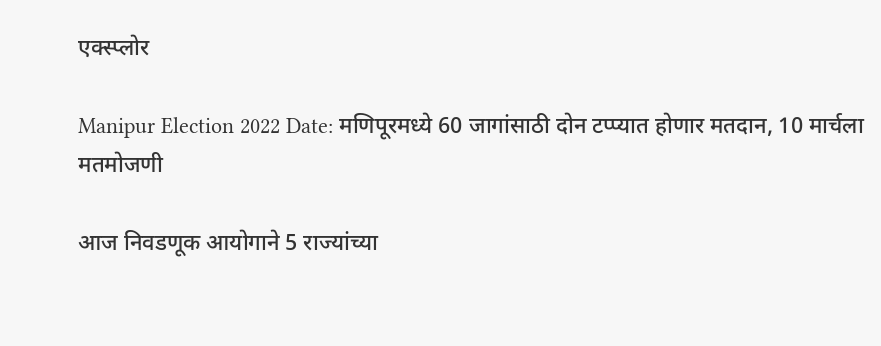एक्स्प्लोर

Manipur Election 2022 Date: मणिपूरमध्ये 60 जागांसाठी दोन टप्प्यात होणार मतदान, 10 मार्चला मतमोजणी

आज निवडणूक आयोगाने 5 राज्यांच्या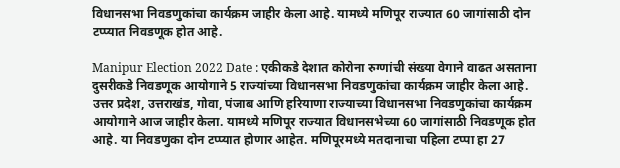विधानसभा निवडणुकांचा कार्यक्रम जाहीर केला आहे. यामध्ये मणिपूर राज्यात 60 जागांसाठी दोन टप्प्यात निवडणूक होत आहे.

Manipur Election 2022 Date : एकीकडे देशात कोरोना रुग्णांची संख्या वेगाने वाढत असताना दुसरीकडे निवडणूक आयोगाने 5 राज्यांच्या विधानसभा निवडणुकांचा कार्यक्रम जाहीर केला आहे. उत्तर प्रदेश, उत्तराखंड, गोवा, पंजाब आणि हरियाणा राज्याच्या विधानसभा निवडणुकांचा कार्यक्रम आयोगाने आज जाहीर केला. यामध्ये मणिपूर राज्यात विधानसभेच्या 60 जागांसाठी निवडणूक होत आहे. या निवडणुका दोन टप्प्यात होणार आहेत. मणिपूरमध्ये मतदानाचा पहिला टप्पा हा 27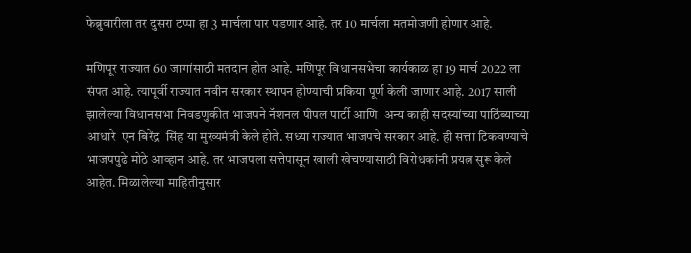फेब्रुवारीला तर दुसरा टप्पा हा 3 मार्चला पार पडणार आहे. तर 10 मार्चला मतमोजणी होणार आहे.

मणिपूर राज्यात 60 जागांसाठी मतदान होत आहे. मणिपूर विधानसभेचा कार्यकाळ हा 19 मार्च 2022 ला संपत आहे. त्यापूर्वी राज्यात नवीन सरकार स्थापन होण्याची प्रकिया पूर्ण केली जाणार आहे. 2017 साली झालेल्या विधानसभा निवडणुकीत भाजपने नॅशनल पीपल पार्टी आणि  अन्य काही सदस्यांच्या पाठिंब्याच्या आधारे  एन बिरेंद्र  सिंह या मुख्यमंत्री केले होते. सध्या राज्यात भाजपचे सरकार आहे. ही सत्ता टिकवण्याचे भाजपपुढे मोठे आव्हान आहे. तर भाजपला सत्तेपासून खाली खेचण्यासाठी विरोधकांनी प्रयत्न सुरू केले आहेत. मिळालेल्या माहितीनुसार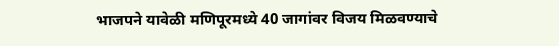भाजपने यावेळी मणिपूरमध्ये 40 जागांवर विजय मिळवण्याचे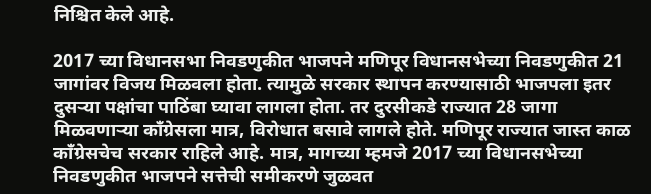निश्चित केले आहे.

2017 च्या विधानसभा निवडणुकीत भाजपने मणिपूर विधानसभेच्या निवडणुकीत 21 जागांवर विजय मिळवला होता. त्यामुळे सरकार स्थापन करण्यासाठी भाजपला इतर दुसऱ्या पक्षांचा पाठिंबा घ्यावा लागला होता. तर दुरसीकडे राज्यात 28 जागा मिळवणाऱ्या काँग्रेसला मात्र, विरोधात बसावे लागले होते. मणिपूर राज्यात जास्त काळ काँग्रेसचेच सरकार राहिले आहे. मात्र, मागच्या म्हमजे 2017 च्या विधानसभेच्या निवडणुकीत भाजपने सत्तेची समीकरणे जुळवत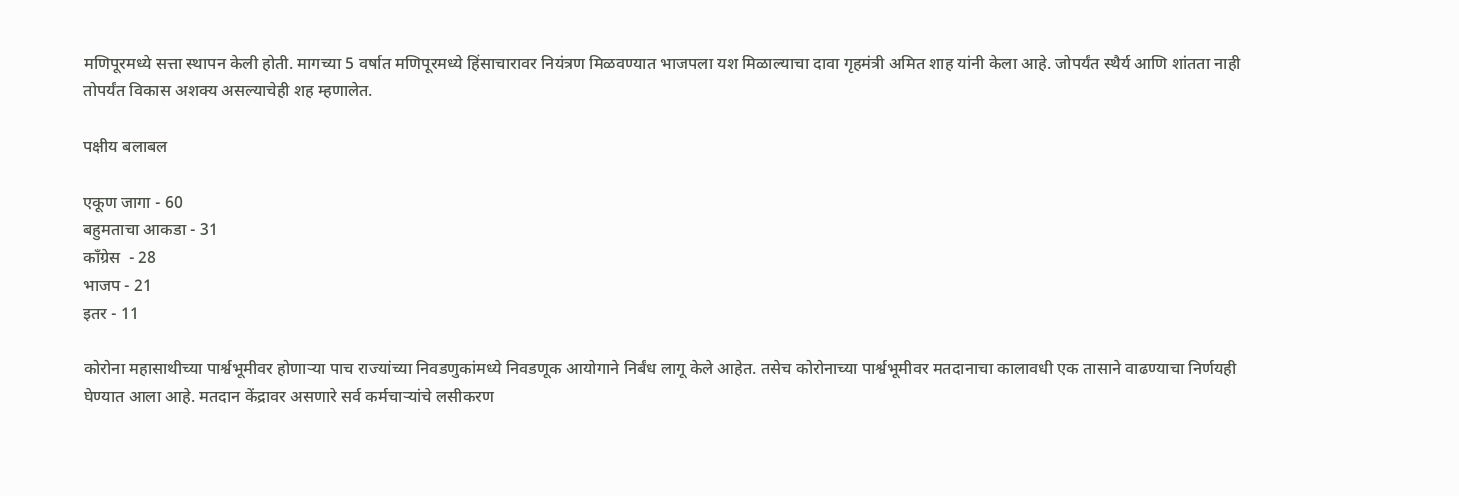मणिपूरमध्ये सत्ता स्थापन केली होती. मागच्या 5 वर्षात मणिपूरमध्ये हिंसाचारावर नियंत्रण मिळवण्यात भाजपला यश मिळाल्याचा दावा गृहमंत्री अमित शाह यांनी केला आहे. जोपर्यंत स्थैर्य आणि शांतता नाही तोपर्यंत विकास अशक्य असल्याचेही शह म्हणालेत.

पक्षीय बलाबल

एकूण जागा - 60
बहुमताचा आकडा - 31
काँग्रेस  - 28
भाजप - 21
इतर - 11

कोरोना महासाथीच्या पार्श्वभूमीवर होणाऱ्या पाच राज्यांच्या निवडणुकांमध्ये निवडणूक आयोगाने निर्बंध लागू केले आहेत. तसेच कोरोनाच्या पार्श्वभूमीवर मतदानाचा कालावधी एक तासाने वाढण्याचा निर्णयही घेण्यात आला आहे. मतदान केंद्रावर असणारे सर्व कर्मचाऱ्यांचे लसीकरण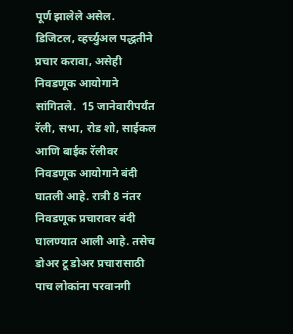पूर्ण झालेले असेल. डिजिटल, व्हर्च्युअल पद्धतीने प्रचार करावा, असेही निवडणूक आयोगाने सांगितले.  15 जानेवारीपर्यंत रॅली, सभा, रोड शो, साईकल आणि बाईक रॅलीवर निवडणूक आयोगाने बंदी घातली आहे. रात्री 8 नंतर निवडणूक प्रचारावर बंदी घालण्यात आली आहे. तसेच डोअर टू डोअर प्रचारासाठी पाच लोकांना परवानगी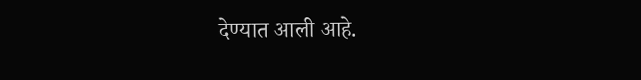देण्यात आली आहे.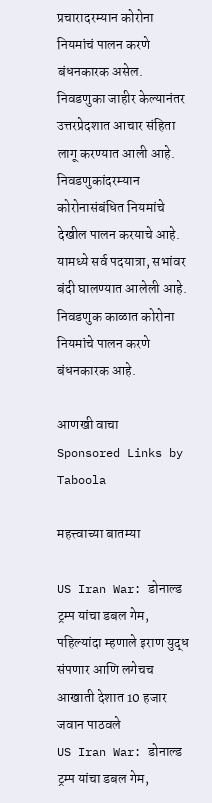प्रचारादरम्यान कोरोना नियमांचं पालन करणे बंधनकारक असेल. निवडणुका जाहीर केल्यानंतर उत्तरप्रेदशात आचार संहिता लागू करण्यात आली आहे. निवडणुकांदरम्यान कोरोनासंबंधित नियमांचे देखील पालन करयाचे आहे. यामध्ये सर्व पदयात्रा, सभांवर बंदी घालण्यात आलेली आहे. निवडणुक काळात कोरोना नियमांचे पालन करणे बंधनकारक आहे.

आणखी वाचा
Sponsored Links by Taboola

महत्त्वाच्या बातम्या

US Iran War: डोनाल्ड ट्रम्प यांचा डबल गेम, पहिल्यांदा म्हणाले इराण युद्ध संपणार आणि लगेचच आखाती देशात 10 हजार जवान पाठवले
US Iran War: डोनाल्ड ट्रम्प यांचा डबल गेम,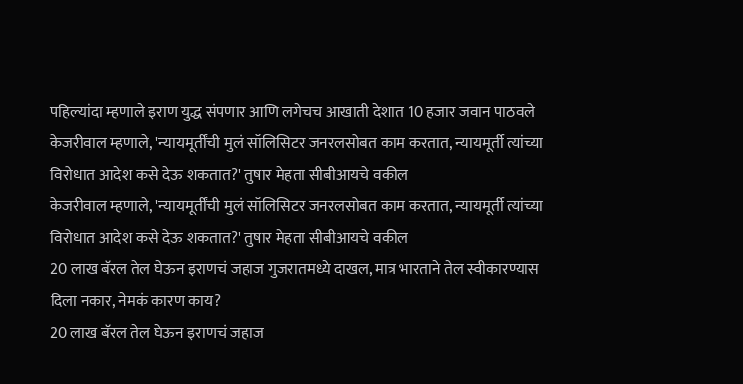पहिल्यांदा म्हणाले इराण युद्ध संपणार आणि लगेचच आखाती देशात 10 हजार जवान पाठवले
केजरीवाल म्हणाले, 'न्यायमूर्तींची मुलं सॉलिसिटर जनरलसोबत काम करतात, न्यायमूर्ती त्यांच्या विरोधात आदेश कसे देऊ शकतात?' तुषार मेहता सीबीआयचे वकील
केजरीवाल म्हणाले, 'न्यायमूर्तींची मुलं सॉलिसिटर जनरलसोबत काम करतात, न्यायमूर्ती त्यांच्या विरोधात आदेश कसे देऊ शकतात?' तुषार मेहता सीबीआयचे वकील
20 लाख बॅरल तेल घेऊन इराणचं जहाज गुजरातमध्ये दाखल, मात्र भारताने तेल स्वीकारण्यास दिला नकार, नेमकं कारण काय?
20 लाख बॅरल तेल घेऊन इराणचं जहाज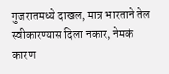गुजरातमध्ये दाखल, मात्र भारताने तेल स्वीकारण्यास दिला नकार, नेमकं कारण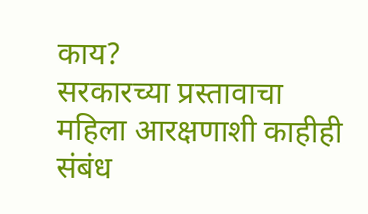काय?
सरकारच्या प्रस्तावाचा महिला आरक्षणाशी काहीही संबंध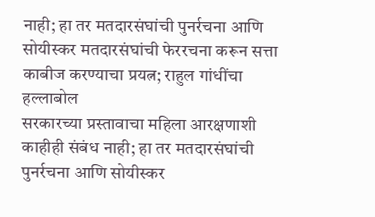नाही; हा तर मतदारसंघांची पुनर्रचना आणि सोयीस्कर मतदारसंघांची फेररचना करून सत्ता काबीज करण्याचा प्रयत्न; राहुल गांधींचा हल्लाबोल
सरकारच्या प्रस्तावाचा महिला आरक्षणाशी काहीही संबंध नाही; हा तर मतदारसंघांची पुनर्रचना आणि सोयीस्कर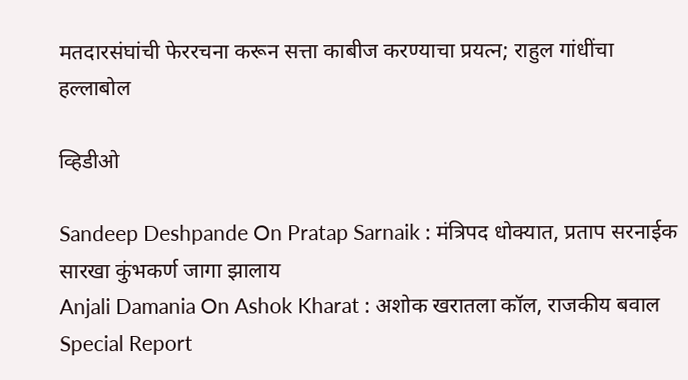मतदारसंघांची फेररचना करून सत्ता काबीज करण्याचा प्रयत्न; राहुल गांधींचा हल्लाबोल

व्हिडीओ

Sandeep Deshpande On Pratap Sarnaik : मंत्रिपद धोक्यात, प्रताप सरनाईक सारखा कुंभकर्ण जागा झालाय
Anjali Damania On Ashok Kharat : अशोक खरातला कॉल, राजकीय बवाल Special Report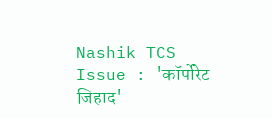Nashik TCS Issue : 'कॉर्पोरेट जिहाद'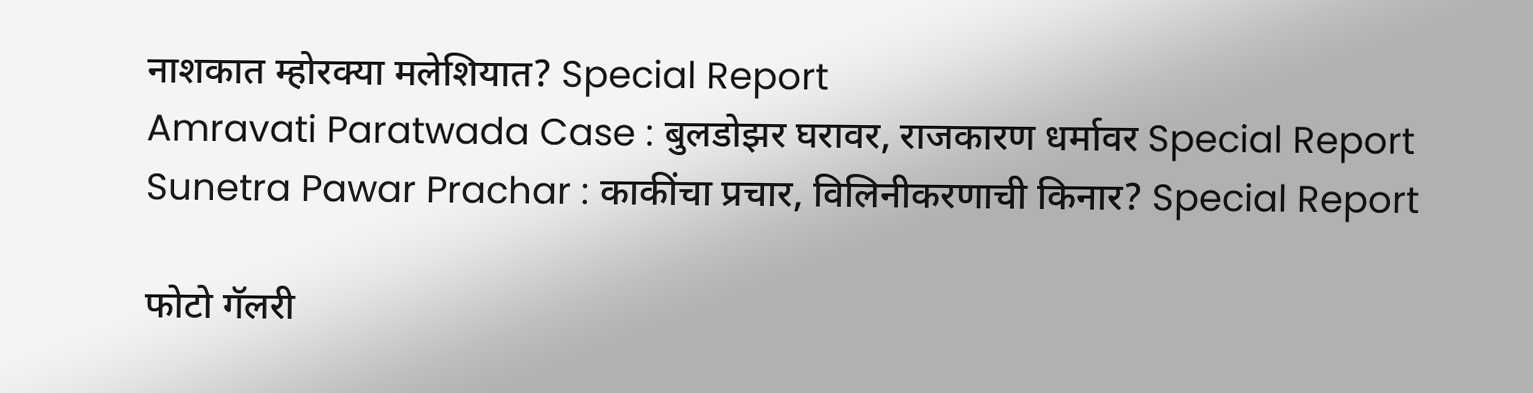नाशकात म्होरक्या मलेशियात? Special Report
Amravati Paratwada Case : बुलडोझर घरावर, राजकारण धर्मावर Special Report
Sunetra Pawar Prachar : काकींचा प्रचार, विलिनीकरणाची किनार? Special Report

फोटो गॅलरी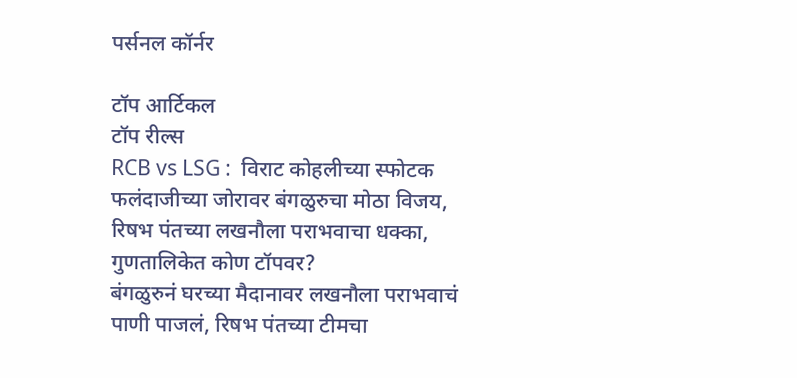पर्सनल कॉर्नर

टॉप आर्टिकल
टॉप रील्स
RCB vs LSG :  विराट कोहलीच्या स्फोटक फलंदाजीच्या जोरावर बंगळुरुचा मोठा विजय, रिषभ पंतच्या लखनौला पराभवाचा धक्का, गुणतालिकेत कोण टॉपवर?
बंगळुरुनं घरच्या मैदानावर लखनौला पराभवाचं पाणी पाजलं, रिषभ पंतच्या टीमचा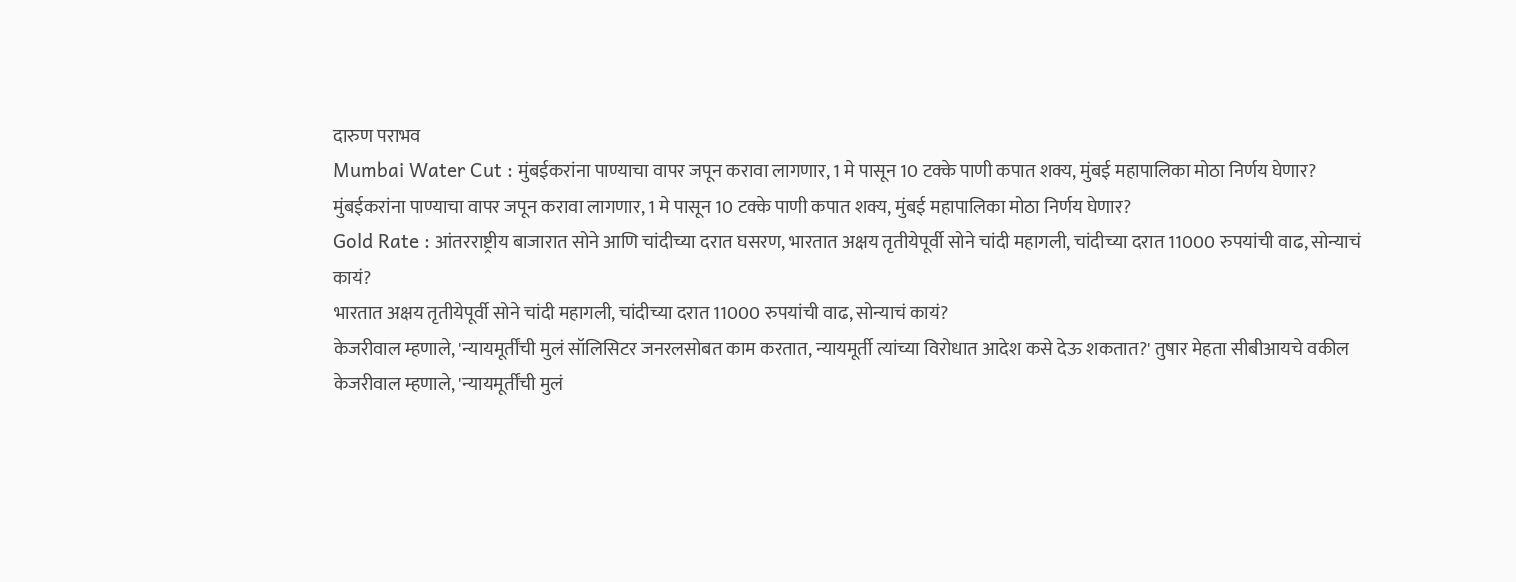दारुण पराभव
Mumbai Water Cut : मुंबईकरांना पाण्याचा वापर जपून करावा लागणार, 1 मे पासून 10 टक्के पाणी कपात शक्य, मुंबई महापालिका मोठा निर्णय घेणार?
मुंबईकरांना पाण्याचा वापर जपून करावा लागणार, 1 मे पासून 10 टक्के पाणी कपात शक्य, मुंबई महापालिका मोठा निर्णय घेणार?
Gold Rate : आंतरराष्ट्रीय बाजारात सोने आणि चांदीच्या दरात घसरण, भारतात अक्षय तृतीयेपूर्वी सोने चांदी महागली, चांदीच्या दरात 11000 रुपयांची वाढ, सोन्याचं कायं?
भारतात अक्षय तृतीयेपूर्वी सोने चांदी महागली, चांदीच्या दरात 11000 रुपयांची वाढ, सोन्याचं कायं?
केजरीवाल म्हणाले, 'न्यायमूर्तींची मुलं सॉलिसिटर जनरलसोबत काम करतात, न्यायमूर्ती त्यांच्या विरोधात आदेश कसे देऊ शकतात?' तुषार मेहता सीबीआयचे वकील
केजरीवाल म्हणाले, 'न्यायमूर्तींची मुलं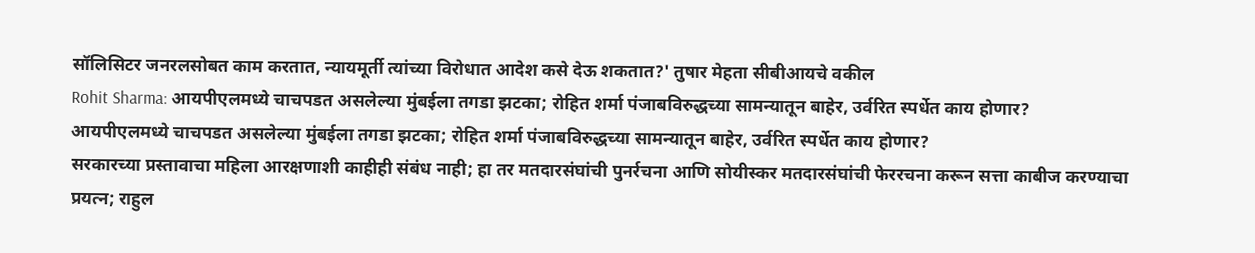सॉलिसिटर जनरलसोबत काम करतात, न्यायमूर्ती त्यांच्या विरोधात आदेश कसे देऊ शकतात?' तुषार मेहता सीबीआयचे वकील
Rohit Sharma: आयपीएलमध्ये चाचपडत असलेल्या मुंबईला तगडा झटका; रोहित शर्मा पंजाबविरुद्धच्या सामन्यातून बाहेर, उर्वरित स्पर्धेत काय होणार?
आयपीएलमध्ये चाचपडत असलेल्या मुंबईला तगडा झटका; रोहित शर्मा पंजाबविरुद्धच्या सामन्यातून बाहेर, उर्वरित स्पर्धेत काय होणार?
सरकारच्या प्रस्तावाचा महिला आरक्षणाशी काहीही संबंध नाही; हा तर मतदारसंघांची पुनर्रचना आणि सोयीस्कर मतदारसंघांची फेररचना करून सत्ता काबीज करण्याचा प्रयत्न; राहुल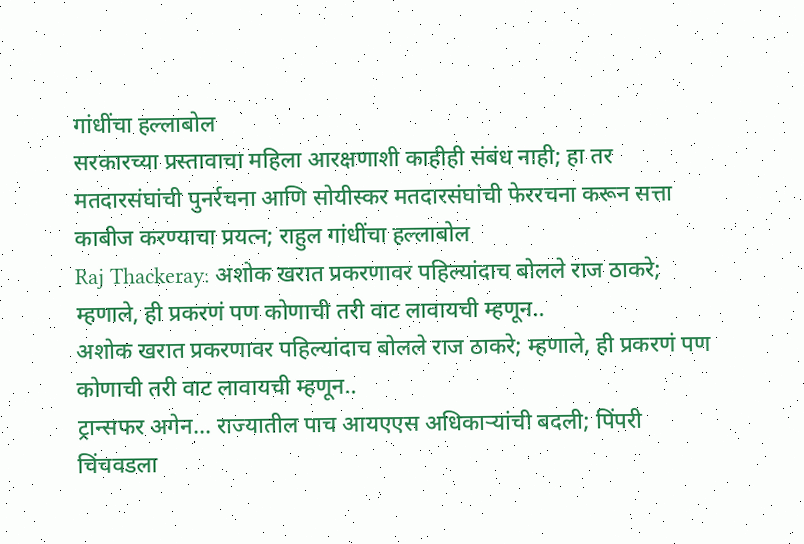गांधींचा हल्लाबोल
सरकारच्या प्रस्तावाचा महिला आरक्षणाशी काहीही संबंध नाही; हा तर मतदारसंघांची पुनर्रचना आणि सोयीस्कर मतदारसंघांची फेररचना करून सत्ता काबीज करण्याचा प्रयत्न; राहुल गांधींचा हल्लाबोल
Raj Thackeray: अशोक खरात प्रकरणावर पहिल्यांदाच बोलले राज ठाकरे; म्हणाले, ही प्रकरणं पण कोणाची तरी वाट लावायची म्हणून..
अशोक खरात प्रकरणावर पहिल्यांदाच बोलले राज ठाकरे; म्हणाले, ही प्रकरणं पण कोणाची तरी वाट लावायची म्हणून..
ट्रान्सफर अगेन... राज्यातील पाच आयएएस अधिकाऱ्यांची बदली; पिंपरी चिंचवडला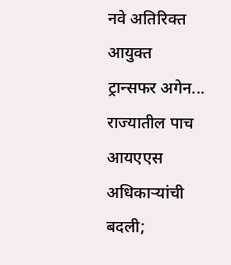नवे अतिरिक्त आयुक्त
ट्रान्सफर अगेन... राज्यातील पाच आयएएस अधिकाऱ्यांची बदली;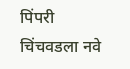पिंपरी चिंचवडला नवे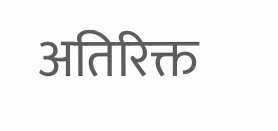अतिरिक्त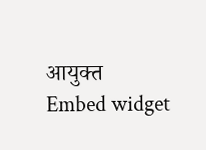आयुक्त
Embed widget